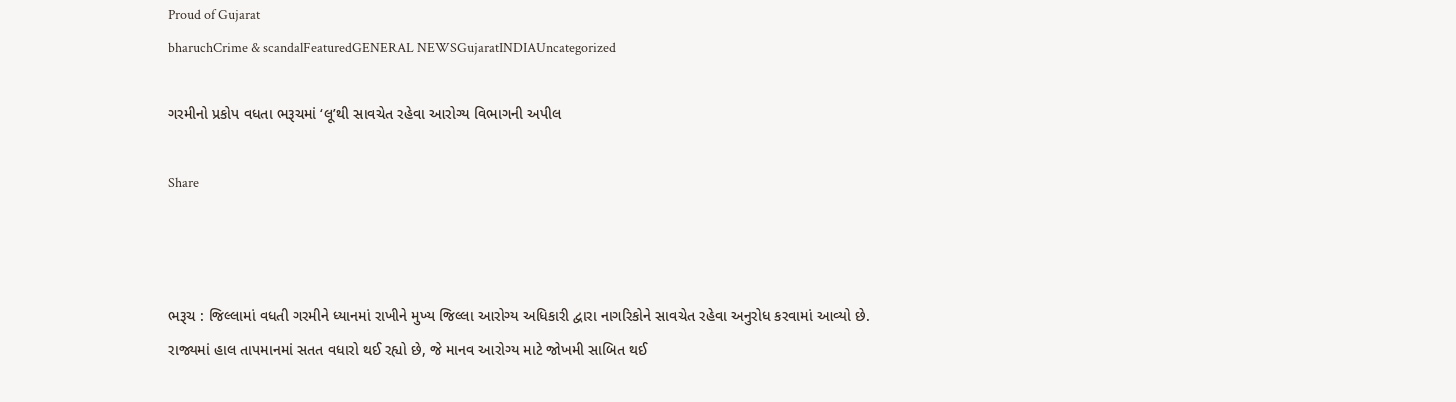Proud of Gujarat
bharuchCrime & scandalFeaturedGENERAL NEWSGujaratINDIAUncategorized

ગરમીનો પ્રકોપ વધતા ભરૂચમાં ‘લૂ’થી સાવચેત રહેવા આરોગ્ય વિભાગની અપીલ

Share



ભરૂચ : જિલ્લામાં વધતી ગરમીને ધ્યાનમાં રાખીને મુખ્ય જિલ્લા આરોગ્ય અધિકારી દ્વારા નાગરિકોને સાવચેત રહેવા અનુરોધ કરવામાં આવ્યો છે. રાજ્યમાં હાલ તાપમાનમાં સતત વધારો થઈ રહ્યો છે, જે માનવ આરોગ્ય માટે જોખમી સાબિત થઈ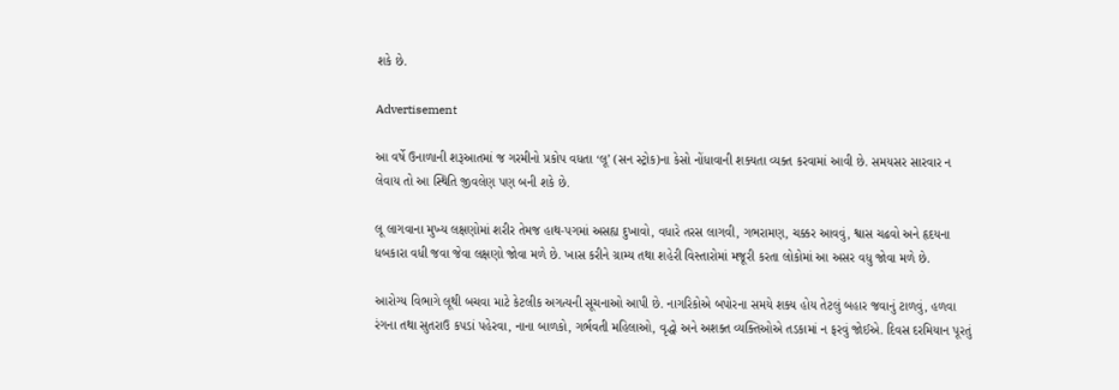શકે છે.

Advertisement

આ વર્ષે ઉનાળાની શરૂઆતમાં જ ગરમીનો પ્રકોપ વધતા ‘લૂ’ (સન સ્ટ્રોક)ના કેસો નોંધાવાની શક્યતા વ્યક્ત કરવામાં આવી છે. સમયસર સારવાર ન લેવાય તો આ સ્થિતિ જીવલેણ પણ બની શકે છે.

લૂ લાગવાના મુખ્ય લક્ષણોમાં શરીર તેમજ હાથ-પગમાં અસહ્ય દુખાવો, વધારે તરસ લાગવી, ગભરામણ, ચક્કર આવવું, શ્વાસ ચઢવો અને હૃદયના ધબકારા વધી જવા જેવા લક્ષણો જોવા મળે છે. ખાસ કરીને ગ્રામ્ય તથા શહેરી વિસ્તારોમાં મજૂરી કરતા લોકોમાં આ અસર વધુ જોવા મળે છે.

આરોગ્ય વિભાગે લૂથી બચવા માટે કેટલીક અગત્યની સૂચનાઓ આપી છે. નાગરિકોએ બપોરના સમયે શક્ય હોય તેટલું બહાર જવાનું ટાળવું, હળવા રંગના તથા સુતરાઉ કપડાં પહેરવા, નાના બાળકો, ગર્ભવતી મહિલાઓ, વૃદ્ધો અને અશક્ત વ્યક્તિઓએ તડકામાં ન ફરવું જોઈએ. દિવસ દરમિયાન પૂરતું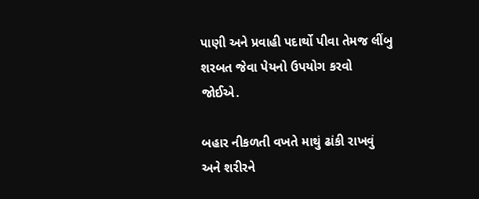પાણી અને પ્રવાહી પદાર્થો પીવા તેમજ લીંબુ શરબત જેવા પેયનો ઉપયોગ કરવો જોઈએ.

બહાર નીકળતી વખતે માથું ઢાંકી રાખવું અને શરીરને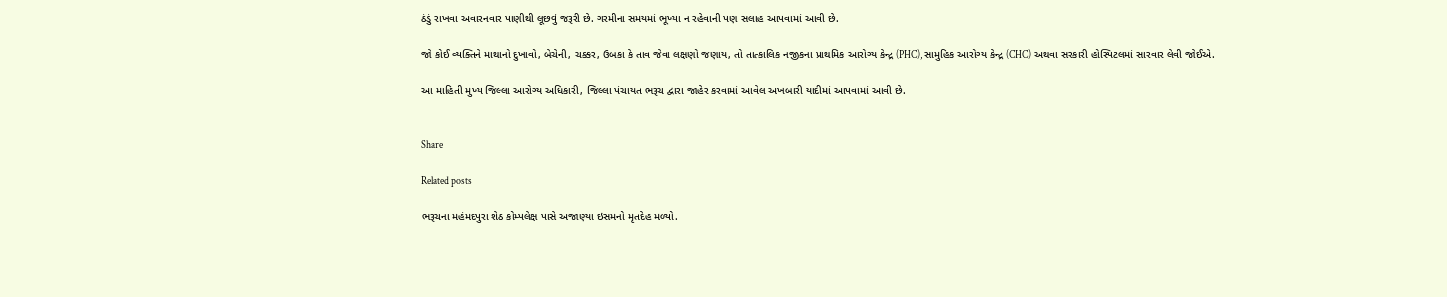ઠંડું રાખવા અવારનવાર પાણીથી લૂછવું જરૂરી છે. ગરમીના સમયમાં ભૂખ્યા ન રહેવાની પણ સલાહ આપવામાં આવી છે.

જો કોઈ વ્યક્તિને માથાનો દુખાવો, બેચેની, ચક્કર, ઉબકા કે તાવ જેવા લક્ષણો જણાય, તો તાત્કાલિક નજીકના પ્રાથમિક આરોગ્ય કેન્દ્ર (PHC), સામુહિક આરોગ્ય કેન્દ્ર (CHC) અથવા સરકારી હોસ્પિટલમાં સારવાર લેવી જોઈએ.

આ માહિતી મુખ્ય જિલ્લા આરોગ્ય અધિકારી, જિલ્લા પંચાયત ભરૂચ દ્વારા જાહેર કરવામાં આવેલ અખબારી યાદીમાં આપવામાં આવી છે.


Share

Related posts

ભરૂચના મહંમદપુરા શેઠ કોમ્પલેક્ષ પાસે અજાણ્યા ઇસમનો મૃતદેહ મળ્યો.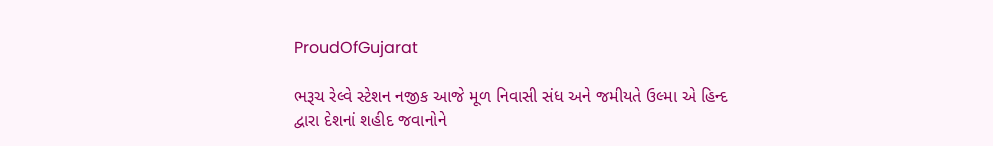ProudOfGujarat

ભરૂચ રેલ્વે સ્ટેશન નજીક આજે મૂળ નિવાસી સંધ અને જમીયતે ઉલ્મા એ હિન્દ દ્વારા દેશનાં શહીદ જવાનોને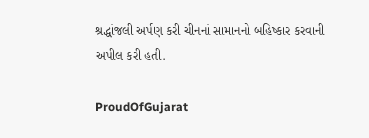શ્રદ્ધાંજલી અર્પણ કરી ચીનનાં સામાનનો બહિષ્કાર કરવાની અપીલ કરી હતી.

ProudOfGujarat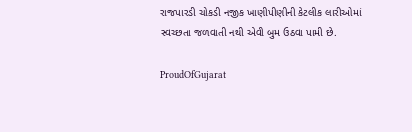રાજપારડી ચોકડી નજીક ખાણીપીણીની કેટલીક લારીઓમાં સ્વચ્છતા જળવાતી નથી એવી બુમ ઉઠવા પામી છે.

ProudOfGujarat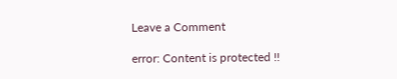Leave a Comment

error: Content is protected !!